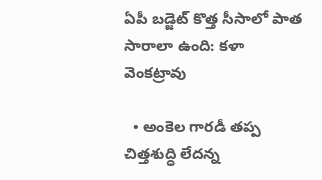ఏపీ బడ్జెట్ కొత్త సీసాలో పాత సారాలా ఉంది: కళా వెంకట్రావు

  • అంకెల గారడీ తప్ప చిత్తశుద్ధి లేదన్న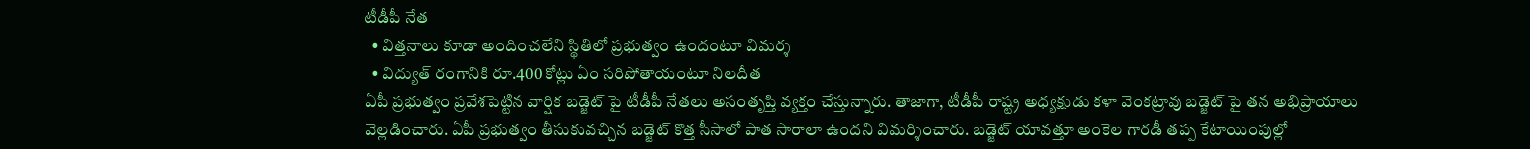టీడీపీ నేత
  • విత్తనాలు కూడా అందించలేని స్థితిలో ప్రభుత్వం ఉందంటూ విమర్శ
  • విద్యుత్ రంగానికి రూ.400 కోట్లు ఏం సరిపోతాయంటూ నిలదీత
ఏపీ ప్రభుత్వం ప్రవేశపెట్టిన వార్షిక బడ్జెట్ పై టీడీపీ నేతలు అసంతృప్తి వ్యక్తం చేస్తున్నారు. తాజాగా, టీడీపీ రాష్ట్ర అధ్యక్షుడు కళా వెంకట్రావు బడ్జెట్ పై తన అభిప్రాయాలు వెల్లడించారు. ఏపీ ప్రభుత్వం తీసుకువచ్చిన బడ్జెట్ కొత్త సీసాలో పాత సారాలా ఉందని విమర్శించారు. బడ్జెట్ యావత్తూ అంకెల గారడీ తప్ప కేటాయింపుల్లో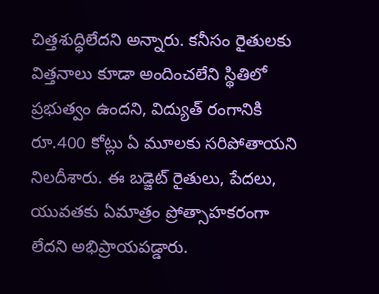చిత్తశుద్ధిలేదని అన్నారు. కనీసం రైతులకు విత్తనాలు కూడా అందించలేని స్థితిలో ప్రభుత్వం ఉందని, విద్యుత్ రంగానికి రూ.400 కోట్లు ఏ మూలకు సరిపోతాయని నిలదీశారు. ఈ బడ్జెట్ రైతులు, పేదలు, యువతకు ఏమాత్రం ప్రోత్సాహకరంగా లేదని అభిప్రాయపడ్డారు.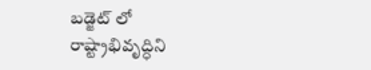బడ్జెట్ లో రాష్ట్రాభివృద్ధిని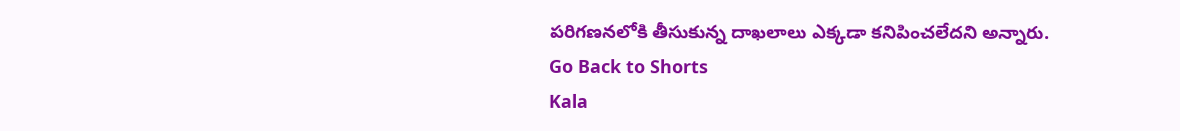పరిగణనలోకి తీసుకున్న దాఖలాలు ఎక్కడా కనిపించలేదని అన్నారు.
Go Back to Shorts
Kala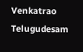Venkatrao
Telugudesam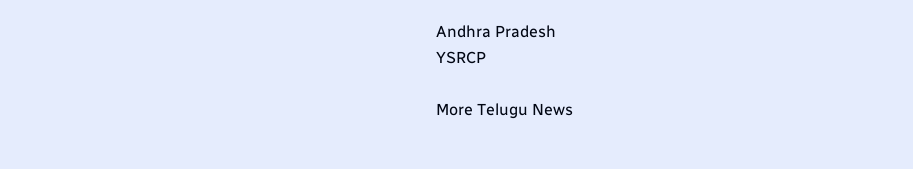Andhra Pradesh
YSRCP

More Telugu News